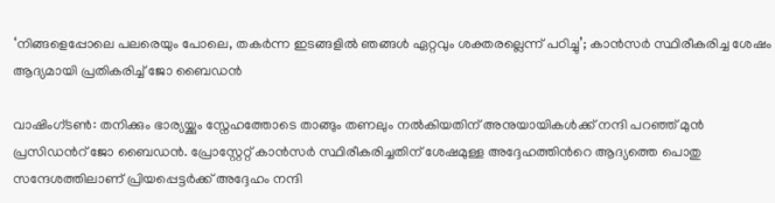‘നിങ്ങളെപ്പോലെ പലരെയും പോലെ, തകർന്ന ഇടങ്ങളിൽ ഞങ്ങൾ ഏറ്റവും ശക്തരല്ലെന്ന് പഠിച്ചു’; കാൻസര്‍ സ്ഥിരീകരിച്ച ശേഷം ആദ്യമായി പ്രതികരിച്ച് ജോ ബൈഡൻ

വാഷിംഗ്ടണ്‍: തനിക്കും ഭാര്യയ്ക്കും സ്നേഹത്തോടെ താങ്ങും തണലും നൽകിയതിന് അനുയായികൾക്ക് നന്ദി പറഞ്ഞ് മുൻ പ്രസിഡന്‍റ് ജോ ബൈഡൻ. പ്രോസ്റ്റേറ്റ് കാൻസർ സ്ഥിരീകരിച്ചതിന് ശേഷമുള്ള അദ്ദേഹത്തിന്‍റെ ആദ്യത്തെ പൊതു സന്ദേശത്തിലാണ് പ്രിയപ്പെട്ടര്‍ക്ക് അദ്ദേഹം നന്ദി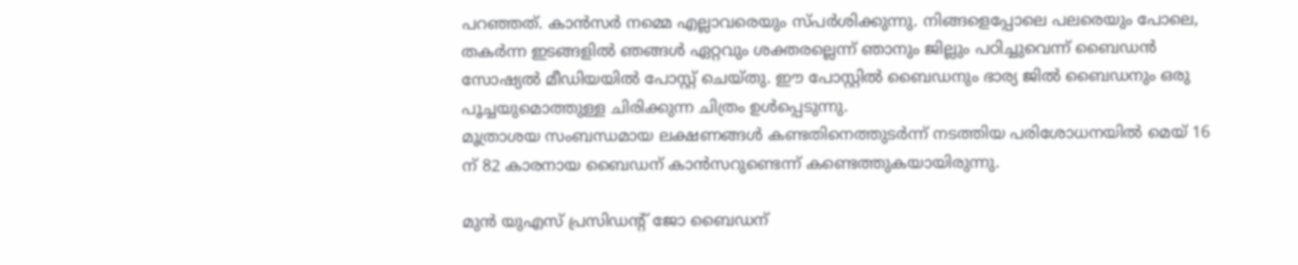പറഞ്ഞത്. കാൻസർ നമ്മെ എല്ലാവരെയും സ്പർശിക്കുന്നു. നിങ്ങളെപ്പോലെ പലരെയും പോലെ, തകർന്ന ഇടങ്ങളിൽ ഞങ്ങൾ ഏറ്റവും ശക്തരല്ലെന്ന് ഞാനും ജില്ലും പഠിച്ചുവെന്ന് ബൈഡൻ സോഷ്യൽ മീഡിയയിൽ പോസ്റ്റ് ചെയ്തു. ഈ പോസ്റ്റിൽ ബൈഡനും ഭാര്യ ജിൽ ബൈഡനും ഒരു പൂച്ചയുമൊത്തുള്ള ചിരിക്കുന്ന ചിത്രം ഉൾപ്പെടുന്നു.
മൂത്രാശയ സംബന്ധമായ ലക്ഷണങ്ങൾ കണ്ടതിനെത്തുടർന്ന് നടത്തിയ പരിശോധനയിൽ മെയ് 16 ന് 82 കാരനായ ബൈഡന് കാൻസറുണ്ടെന്ന് കണ്ടെത്തുകയായിരുന്നു.

മുന്‍ യുഎസ് പ്രസിഡന്റ് ജോ ബൈഡന്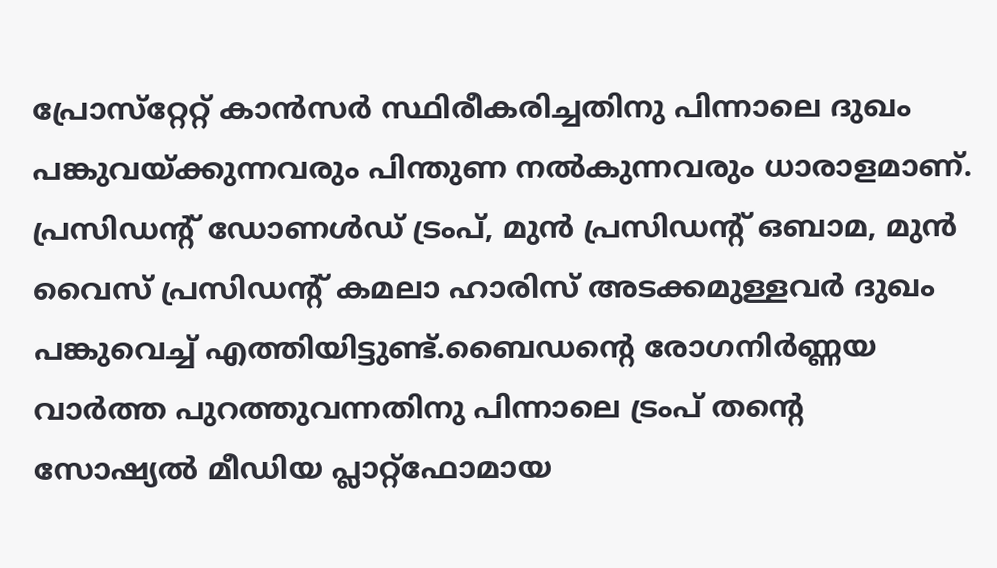പ്രോസ്‌റ്റേറ്റ് കാന്‍സര്‍ സ്ഥിരീകരിച്ചതിനു പിന്നാലെ ദുഖം പങ്കുവയ്ക്കുന്നവരും പിന്തുണ നല്‍കുന്നവരും ധാരാളമാണ്. പ്രസിഡന്റ് ഡോണള്‍ഡ് ട്രംപ്, മുന്‍ പ്രസിഡന്റ് ഒബാമ, മുന്‍ വൈസ് പ്രസിഡന്റ് കമലാ ഹാരിസ് അടക്കമുള്ളവര്‍ ദുഖം പങ്കുവെച്ച് എത്തിയിട്ടുണ്ട്.ബൈഡന്റെ രോഗനിര്‍ണ്ണയ വാര്‍ത്ത പുറത്തുവന്നതിനു പിന്നാലെ ട്രംപ് തന്റെ സോഷ്യല്‍ മീഡിയ പ്ലാറ്റ്ഫോമായ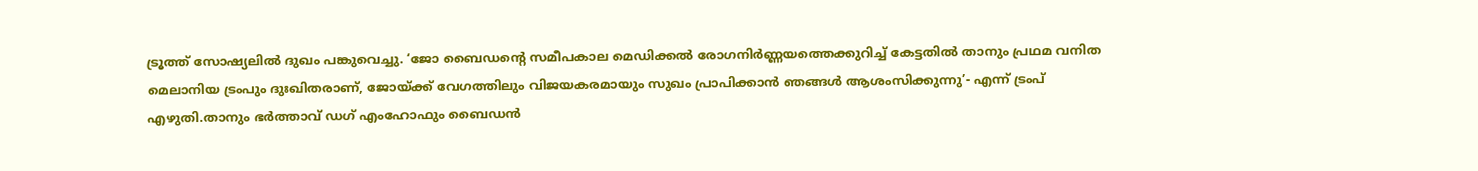ട്രൂത്ത് സോഷ്യലില്‍ ദുഖം പങ്കുവെച്ചു. ‘ജോ ബൈഡന്റെ സമീപകാല മെഡിക്കല്‍ രോഗനിര്‍ണ്ണയത്തെക്കുറിച്ച് കേട്ടതില്‍ താനും പ്രഥമ വനിത മെലാനിയ ട്രംപും ദുഃഖിതരാണ്, ജോയ്ക്ക് വേഗത്തിലും വിജയകരമായും സുഖം പ്രാപിക്കാന്‍ ഞങ്ങള്‍ ആശംസിക്കുന്നു’- എന്ന് ട്രംപ് എഴുതി.താനും ഭര്‍ത്താവ് ഡഗ് എംഹോഫും ബൈഡന്‍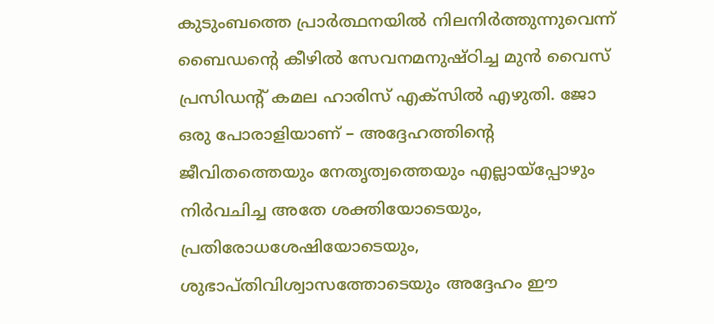കുടുംബത്തെ പ്രാര്‍ത്ഥനയില്‍ നിലനിര്‍ത്തുന്നുവെന്ന് ബൈഡന്റെ കീഴില്‍ സേവനമനുഷ്ഠിച്ച മുന്‍ വൈസ് പ്രസിഡന്റ് കമല ഹാരിസ് എക്സില്‍ എഴുതി. ജോ ഒരു പോരാളിയാണ് – അദ്ദേഹത്തിന്റെ ജീവിതത്തെയും നേതൃത്വത്തെയും എല്ലായ്‌പ്പോഴും നിര്‍വചിച്ച അതേ ശക്തിയോടെയും, പ്രതിരോധശേഷിയോടെയും, ശുഭാപ്തിവിശ്വാസത്തോടെയും അദ്ദേഹം ഈ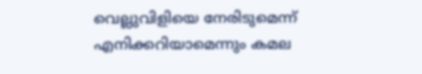വെല്ലുവിളിയെ നേരിടുമെന്ന് എനിക്കറിയാമെന്നും കമല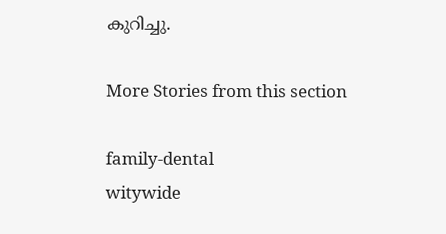കുറിച്ചു.

More Stories from this section

family-dental
witywide